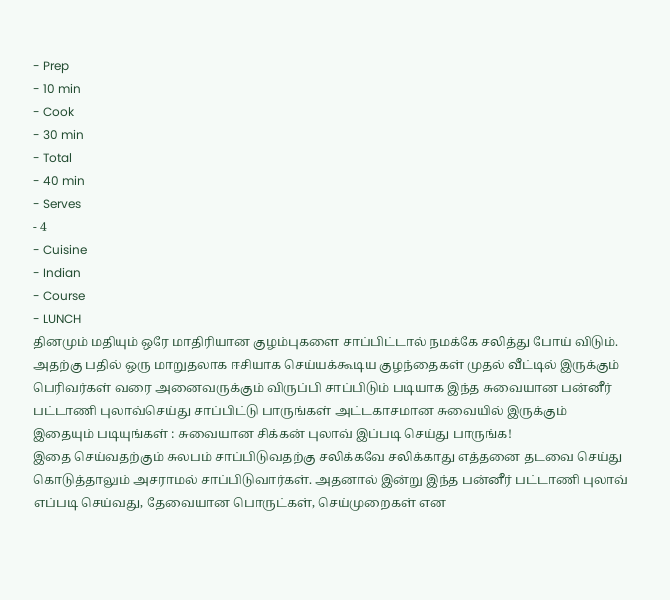- Prep
- 10 min
- Cook
- 30 min
- Total
- 40 min
- Serves
- 4
- Cuisine
- Indian
- Course
- LUNCH
தினமும் மதியும் ஒரே மாதிரியான குழம்புகளை சாப்பிட்டால் நமக்கே சலித்து போய் விடும். அதற்கு பதில் ஒரு மாறுதலாக ஈசியாக செய்யக்கூடிய குழந்தைகள் முதல் வீட்டில் இருக்கும் பெரிவர்கள் வரை அனைவருக்கும் விருப்பி சாப்பிடும் படியாக இந்த சுவையான பன்னீர் பட்டாணி புலாவ்செய்து சாப்பிட்டு பாருங்கள் அட்டகாசமான சுவையில் இருக்கும்
இதையும் படியுங்கள் : சுவையான சிக்கன் புலாவ் இப்படி செய்து பாருங்க!
இதை செய்வதற்கும் சுலபம் சாப்பிடுவதற்கு சலிக்கவே சலிக்காது எத்தனை தடவை செய்து கொடுத்தாலும் அசராமல் சாப்பிடுவார்கள். அதனால் இன்று இந்த பன்னீர் பட்டாணி புலாவ் எப்படி செய்வது, தேவையான பொருட்கள், செய்முறைகள் என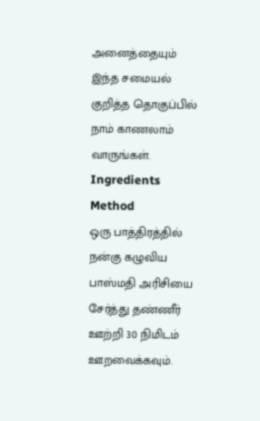அனைத்தையும் இந்த சமையல் குறித்த தொகுப்பில் நாம் காணலாம் வாருங்கள்.
Ingredients
Method
ஒரு பாத்திரத்தில் நன்கு கழுவிய பாஸ்மதி அரிசியை சேர்த்து தண்ணீர் ஊற்றி 30 நிமிடம் ஊறவைக்கவும்.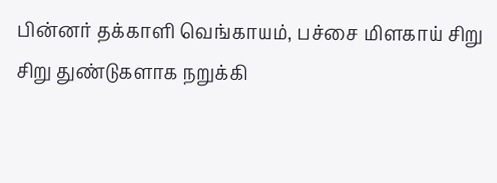பின்னர் தக்காளி வெங்காயம், பச்சை மிளகாய் சிறு சிறு துண்டுகளாக நறுக்கி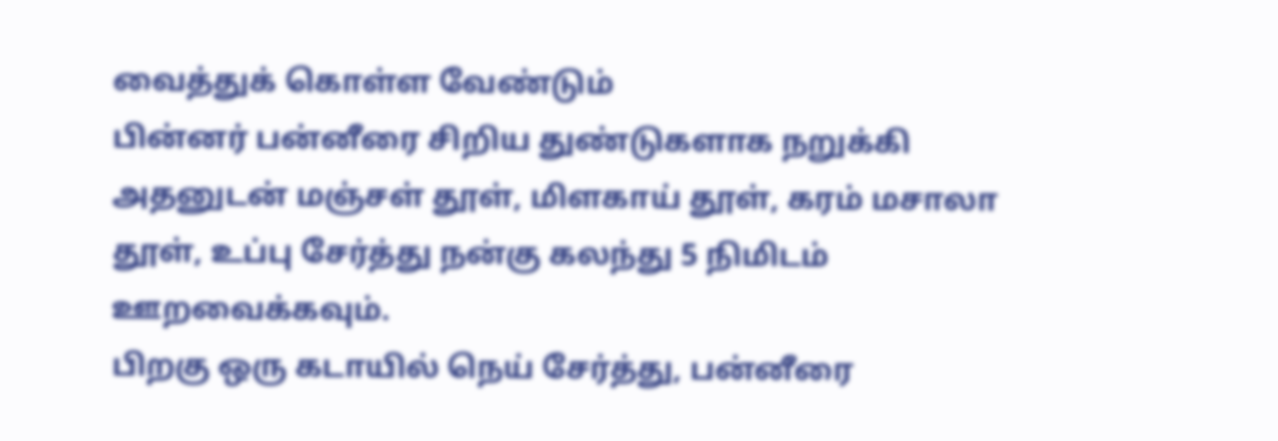வைத்துக் கொள்ள வேண்டும்
பின்னர் பன்னீரை சிறிய துண்டுகளாக நறுக்கி அதனுடன் மஞ்சள் தூள், மிளகாய் தூள், கரம் மசாலா தூள், உப்பு சேர்த்து நன்கு கலந்து 5 நிமிடம் ஊறவைக்கவும்.
பிறகு ஒரு கடாயில் நெய் சேர்த்து, பன்னீரை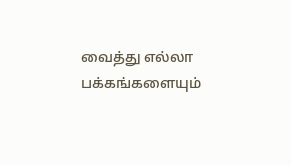வைத்து எல்லா பக்கங்களையும்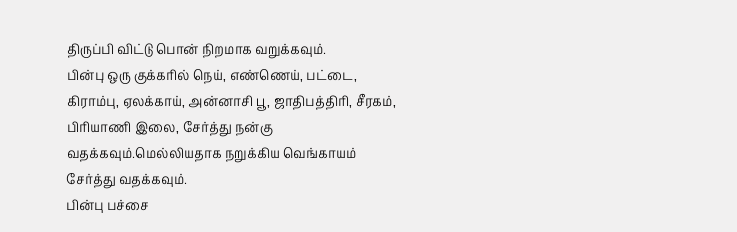திருப்பி விட்டு பொன் நிறமாக வறுக்கவும்.
பின்பு ஒரு குக்கரில் நெய், எண்ணெய், பட்டை, கிராம்பு, ஏலக்காய், அன்னாசி பூ, ஜாதிபத்திரி, சீரகம், பிரியாணி இலை, சேர்த்து நன்கு வதக்கவும்.மெல்லியதாக நறுக்கிய வெங்காயம் சேர்த்து வதக்கவும்.
பின்பு பச்சை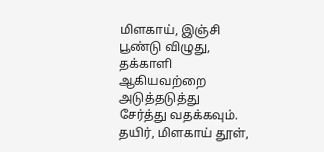மிளகாய், இஞ்சி பூண்டு விழுது, தக்காளி ஆகியவற்றை அடுத்தடுத்து சேர்த்து வதக்கவும். தயிர், மிளகாய் தூள்,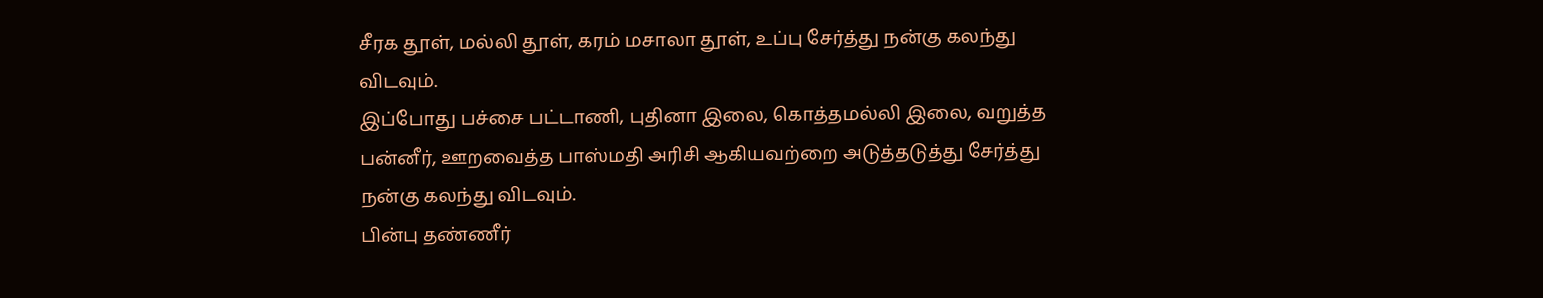சீரக தூள், மல்லி தூள், கரம் மசாலா தூள், உப்பு சேர்த்து நன்கு கலந்து விடவும்.
இப்போது பச்சை பட்டாணி, புதினா இலை, கொத்தமல்லி இலை, வறுத்த பன்னீர், ஊறவைத்த பாஸ்மதி அரிசி ஆகியவற்றை அடுத்தடுத்து சேர்த்து நன்கு கலந்து விடவும்.
பின்பு தண்ணீர்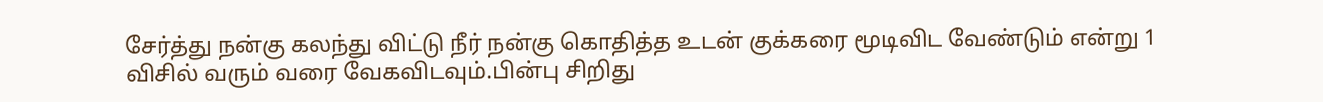சேர்த்து நன்கு கலந்து விட்டு நீர் நன்கு கொதித்த உடன் குக்கரை மூடிவிட வேண்டும் என்று 1 விசில் வரும் வரை வேகவிடவும்.பின்பு சிறிது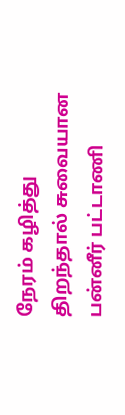நேரம் கழித்து திறந்தால் சுவையான பன்னீர் பட்டாணி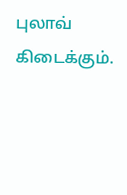புலாவ் கிடைக்கும்.